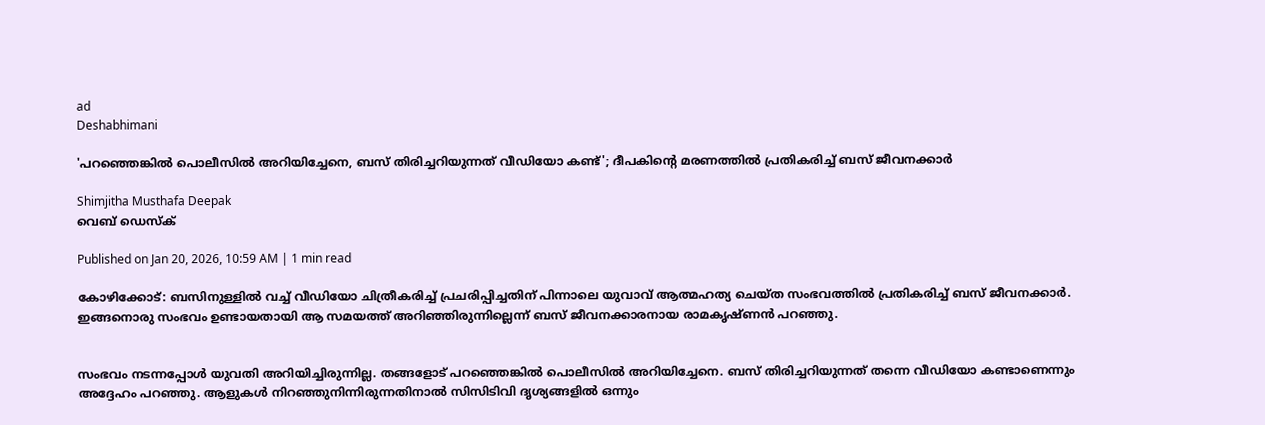ad
Deshabhimani

'പറഞ്ഞെങ്കിൽ പൊലീസിൽ അറിയിച്ചേനെ, ബസ് തിരിച്ചറിയുന്നത് വീഡിയോ കണ്ട്'; ദീപകിന്റെ മരണത്തിൽ പ്രതികരിച്ച് ബസ് ജീവനക്കാർ

Shimjitha Musthafa Deepak
വെബ് ഡെസ്ക്

Published on Jan 20, 2026, 10:59 AM | 1 min read

കോഴിക്കോട്: ബസിനുള്ളിൽ വച്ച് വീഡിയോ ചിത്രീകരിച്ച് പ്രചരിപ്പിച്ചതിന് പിന്നാലെ യുവാവ് ആത്മഹത്യ ചെയ്ത സംഭവത്തിൽ പ്രതികരിച്ച് ബസ് ജീവനക്കാർ. ഇങ്ങനൊരു സംഭവം ഉണ്ടായതായി ആ സമയത്ത് അറിഞ്ഞിരുന്നില്ലെന്ന് ബസ് ജീവനക്കാരനായ രാമകൃഷ്ണൻ പറഞ്ഞു.


സംഭവം നടന്നപ്പോൾ യുവതി അറിയിച്ചിരുന്നില്ല. തങ്ങളോട് പറഞ്ഞെങ്കിൽ പൊലീസിൽ അറിയിച്ചേനെ. ബസ് തിരിച്ചറിയുന്നത് തന്നെ വീഡിയോ കണ്ടാണെന്നും അദ്ദേഹം പറഞ്ഞു. ആളുകൾ നിറഞ്ഞുനിന്നിരുന്നതിനാൽ സിസിടിവി ദൃശ്യങ്ങളിൽ ഒന്നും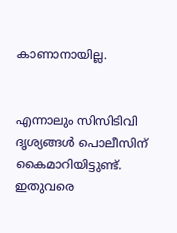കാണാനായില്ല.


എന്നാലും സിസിടിവി ദൃശ്യങ്ങൾ പൊലീസിന് കൈമാറിയിട്ടുണ്ട്. ഇതുവരെ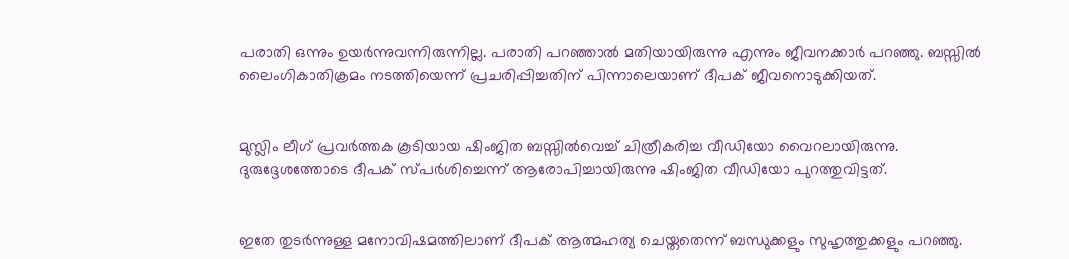പരാതി ഒന്നും ഉയർന്നുവന്നിരുന്നില്ല. പരാതി പറഞ്ഞാൽ മതിയായിരുന്നു എന്നും ജീവനക്കാർ പറഞ്ഞു. ബസ്സിൽ ലൈംഗികാതിക്രമം നടത്തിയെന്ന്‌ പ്രചരിപ്പിച്ചതിന്‌ പിന്നാലെയാണ് ദീപക് ജീവനൊടുക്കിയത്.


മുസ്ലിം ലീഗ് പ്രവർത്തക കൂടിയായ ഷിംജിത ബസ്സിൽവെച്ച് ചിത്രീകരിച്ച വീഡിയോ വൈറലായിരുന്നു. ദുരുദ്ദേശത്തോടെ ദീപക് സ്പർശിച്ചെന്ന് ആരോപിച്ചായിരുന്നു ഷിംജിത വീഡിയോ പുറത്തുവിട്ടത്.


ഇതേ തുടർന്നുള്ള മനോവിഷമത്തിലാണ് ദീപക് ആത്മഹത്യ ചെയ്തതെന്ന് ബന്ധുക്കളും സുഹൃത്തുക്കളും പറഞ്ഞു.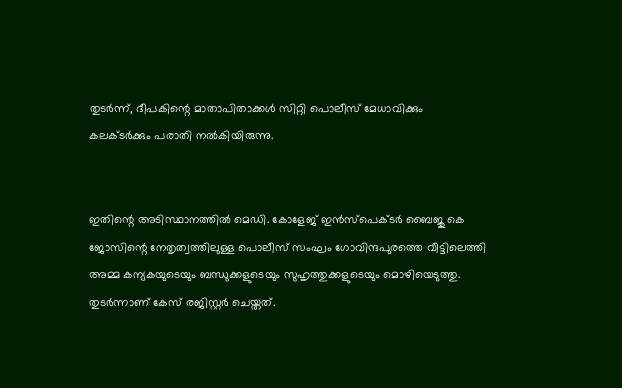തുടർന്ന്, ദീപകിന്റെ മാതാപിതാക്കൾ സിറ്റി പൊലീസ് മേധാവിക്കും കലക്ടർക്കും പരാതി നൽകിയിരുന്നു.


ഇതിന്റെ അടിസ്ഥാനത്തിൽ മെഡി. കോളേജ്‌ ഇൻസ്‌പെക്ടർ ബൈജു കെ ജോസിന്റെ നേതൃത്വത്തിലുള്ള പൊലീസ്‌ സംഘം ഗോവിന്ദപുരത്തെ വീട്ടിലെത്തി അമ്മ കന്യകയുടെയും ബന്ധുക്കളുടെയും സുഹൃത്തുക്കളുടെയും മൊഴിയെടുത്തു. തുടർന്നാണ്‌ കേസ്‌ രജിസ്റ്റർ ചെയ്തത്‌.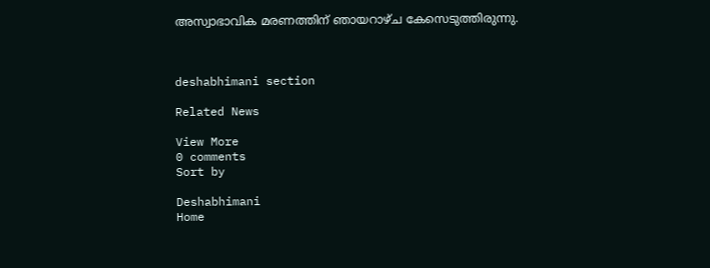അസ്വാഭാവിക മരണത്തിന്‌ ഞായറാഴ്‌ച കേസെടുത്തിരുന്നു.



deshabhimani section

Related News

View More
0 comments
Sort by

Deshabhimani
Home